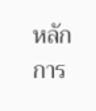หลักการ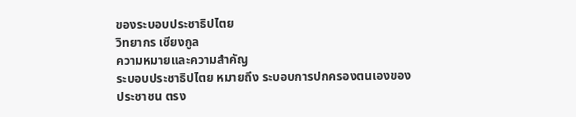ของระบอบประชาธิปไตย
วิทยากร เชียงกูล
ความหมายและความสำคัญ
ระบอบประชาธิปไตย หมายถึง ระบอบการปกครองตนเองของประชาชน ตรง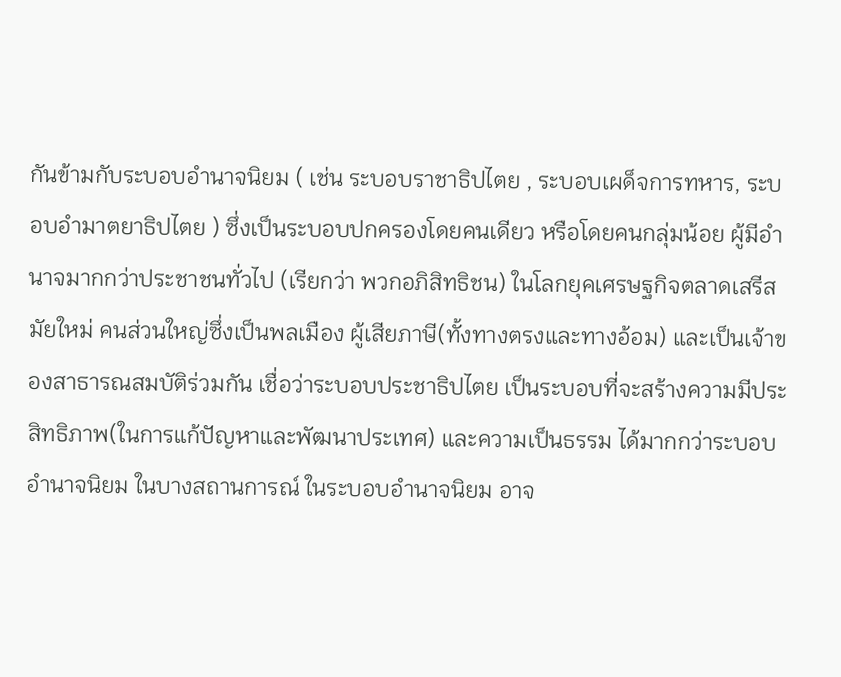กันข้ามกับระบอบอำนาจนิยม ( เช่น ระบอบราชาธิปไตย , ระบอบเผด็จการทหาร, ระบอบอำมาตยาธิปไตย ) ซึ่งเป็นระบอบปกครองโดยคนเดียว หรือโดยคนกลุ่มน้อย ผู้มีอำนาจมากกว่าประชาชนทั่วไป (เรียกว่า พวกอภิสิทธิชน) ในโลกยุคเศรษฐกิจตลาดเสรีสมัยใหม่ คนส่วนใหญ่ซึ่งเป็นพลเมือง ผู้เสียภาษี(ทั้งทางตรงและทางอ้อม) และเป็นเจ้าของสาธารณสมบัติร่วมกัน เชื่อว่าระบอบประชาธิปไตย เป็นระบอบที่จะสร้างความมีประสิทธิภาพ(ในการแก้ปัญหาและพัฒนาประเทศ) และความเป็นธรรม ได้มากกว่าระบอบอำนาจนิยม ในบางสถานการณ์ ในระบอบอำนาจนิยม อาจ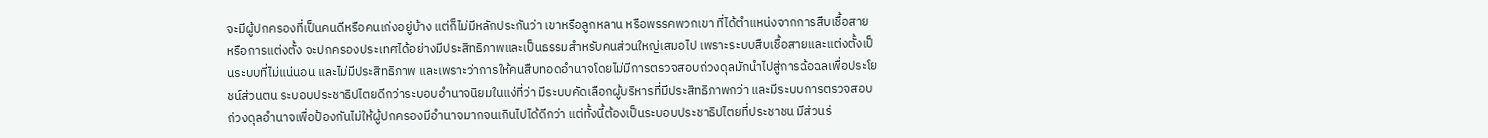จะมีผู้ปกครองที่เป็นคนดีหรือคนเก่งอยู่บ้าง แต่ก็ไม่มีหลักประกันว่า เขาหรือลูกหลาน หรือพรรคพวกเขา ที่ได้ตำแหน่งจากการสืบเชื้อสาย หรือการแต่งตั้ง จะปกครองประเทศได้อย่างมีประสิทธิภาพและเป็นธรรมสำหรับคนส่วนใหญ่เสมอไป เพราะระบบสืบเชื้อสายและแต่งตั้งเป็นระบบที่ไม่แน่นอน และไม่มีประสิทธิภาพ และเพราะว่าการให้คนสืบทอดอำนาจโดยไม่มีการตรวจสอบถ่วงดุลมักนำไปสู่การฉ้อฉลเพื่อประโยชน์ส่วนตน ระบอบประชาธิปไตยดีกว่าระบอบอำนาจนิยมในแง่ที่ว่า มีระบบคัดเลือกผู้บริหารที่มีประสิทธิภาพกว่า และมีระบบการตรวจสอบถ่วงดุลอำนาจเพื่อป้องกันไม่ให้ผู้ปกครองมีอำนาจมากจนเกินไปได้ดีกว่า แต่ทั้งนี้ต้องเป็นระบอบประชาธิปไตยที่ประชาชน มีส่วนร่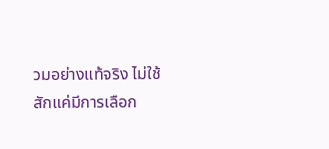วมอย่างแท้จริง ไม่ใช้สักแค่มีการเลือก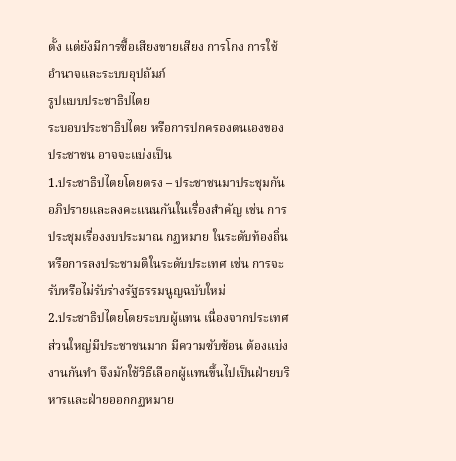ตั้ง แต่ยังมีการซื้อเสียงขายเสียง การโกง การใช้อำนาจและระบบอุปถัมภ์
รูปแบบประชาธิปไตย
ระบอบประชาธิปไตย หรือการปกครองตนเองของประชาชน อาจจะแบ่งเป็น
1.ประชาธิปไตยโดยตรง – ประชาชนมาประชุมกัน อภิปรายและลงคะแนนกันในเรื่องสำคัญ เช่น การประชุมเรื่องงบประมาณ กฏหมาย ในระดับท้องถิ่น หรือการลงประชามติในระดับประเทศ เช่น การจะรับหรือไม่รับร่างรัฐธรรมนูญฉบับใหม่
2.ประชาธิปไตยโดยระบบผู้แทน เนื่องจากประเทศส่วนใหญ่มีประชาชนมาก มีความซับซ้อน ต้องแบ่งงานกันทำ จึงมักใช้วิธีเลือกผู้แทนขึ้นไปเป็นฝ่ายบริหารและฝ่ายออกกฏหมาย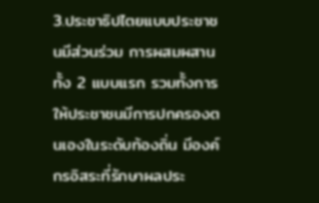3.ประชาธิปไตยแบบประชาชนมีส่วนร่วม การผสมผสานทั้ง 2 แบบแรก รวมทั้งการให้ประชาชนมีการปกครองตนเองในระดับท้องถิ่น มีองค์กรอิสระที่รักษาผลประ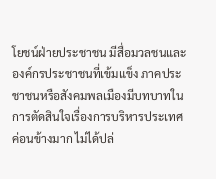โยชน์ฝ่ายประชาชน มีสื่อมวลชนและองค์กรประชาชนที่เข้มแข็ง ภาคประชาชนหรือสังคมพลเมืองมีบทบาทในการตัดสินใจเรื่องการบริหารประเทศค่อนข้างมาก ไม่ได้ปล่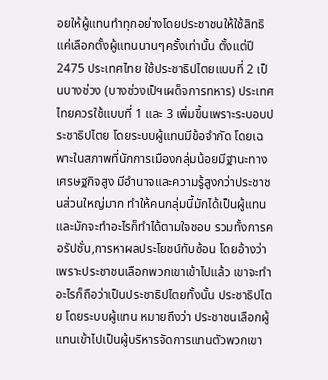อยให้ผู้แทนทำทุกอย่างโดยประชาชนให้ใช้สิทธิแค่เลือกตั้งผู้แทนนานๆครั้งเท่านั้น ตั้งแต่ปี 2475 ประเทศไทย ใช้ประชาธิปไตยแบบที่ 2 เป็นบางช่วง (บางช่วงเป็ฯเผด็จการทหาร) ประเทศไทยควรใช้แบบที่ 1 และ 3 เพิ่มขึ้นเพราะระบอบประชาธิปไตย โดยระบบผู้แทนมีข้อจำกัด โดยเฉพาะในสภาพที่นักการเมืองกลุ่มน้อยมีฐานะทางเศรษฐกิจสูง มีอำนาจและความรู้สูงกว่าประชาชนส่วนใหญ่มาก ทำให้คนกลุ่มนี้มักได้เป็นผู้แทน และมักจะทำอะไรก็ทำได้ตามใจชอบ รวมทั้งการคอรัปชั่น,การหาผลประโยชน์ทับซ้อน โดยอ้างว่าเพราะประชาชนเลือกพวกเขาเข้าไปแล้ว เขาจะทำอะไรก็ถือว่าเป็นประชาธิปไตยทั้งนั้น ประชาธิปไตย โดยระบบผู้แทน หมายถึงว่า ประชาชนเลือกผู้แทนเข้าไปเป็นผู้บริหารจัดการแทนตัวพวกเขา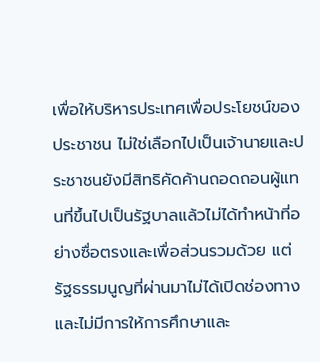เพื่อให้บริหารประเทศเพื่อประโยชน์ของประชาชน ไม่ใช่เลือกไปเป็นเจ้านายและประชาชนยังมีสิทธิคัดค้านถอดถอนผู้แทนที่ขึ้นไปเป็นรัฐบาลแล้วไม่ได้ทำหน้าที่อย่างซื่อตรงและเพื่อส่วนรวมด้วย แต่รัฐธรรมนูญที่ผ่านมาไม่ได้เปิดช่องทางและไม่มีการให้การศึกษาและ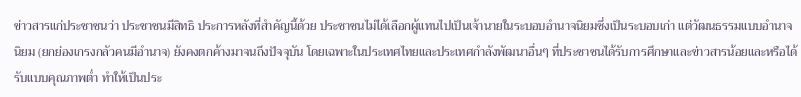ข่าวสารแก่ประชาชนว่า ประชาชนมีสิทธิ ประการหลังที่สำคัญนี้ด้วย ประชาชนไม่ได้เลือกผู้แทนไปเป็นเจ้านายในระบอบอำนาจนิยมซึ่งเป็นระบอบเก่า แต่วัฒนธรรมแบบอำนาจนิยม (ยกย่องเกรงกลัวคนมีอำนาจ) ยังคงตกค้างมาจนถึงปัจจุบัน โดยเฉพาะในประเทศไทยและประเทศกำลังพัฒนาอื่นๆ ที่ประชาชนได้รับการศึกษาและข่าวสารน้อยและหรือได้รับแบบคุณภาพต่ำ ทำให้เป็นประ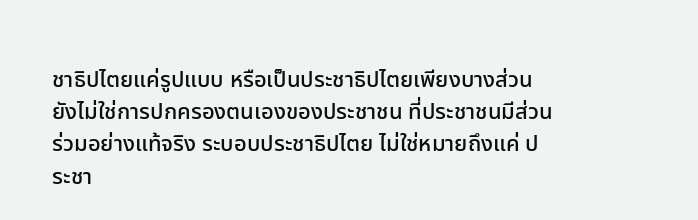ชาธิปไตยแค่รูปแบบ หรือเป็นประชาธิปไตยเพียงบางส่วน ยังไม่ใช่การปกครองตนเองของประชาชน ที่ประชาชนมีส่วนร่วมอย่างแท้จริง ระบอบประชาธิปไตย ไม่ใช่หมายถึงแค่ ประชา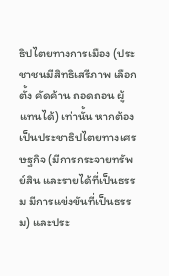ธิปไตยทางการเมือง (ประชาชนมีสิทธิเสรีภาพ เลือกตั้ง คัดค้าน ถอดถอน ผู้แทนได้) เท่านั้น หากต้องเป็นประชาธิปไตยทางเศรษฐกิจ (มีการกระจายทรัพย์สิน และรายได้ที่เป็นธรรม มีการแข่งขันที่เป็นธรรม) และประ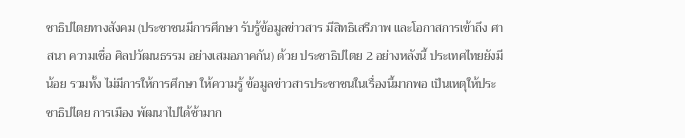ชาธิปไตยทางสังคม (ประชาชนมีการศึกษา รับรู้ข้อมูลข่าวสาร มีสิทธิเสรีภาพ และโอกาสการเข้าถึง ศาสนา ความเชื่อ ศิลปวัฒนธรรม อย่างเสมอภาคกัน) ด้วย ประชาธิปไตย 2 อย่างหลังนี้ ประเทศไทยยังมีน้อย รวมทั้ง ไม่มีการให้การศึกษา ให้ความรู้ ข้อมูลข่าวสารประชาชนในเรื่องนี้มากพอ เป็นเหตุให้ประชาธิปไตย การเมือง พัฒนาไปได้ช้ามาก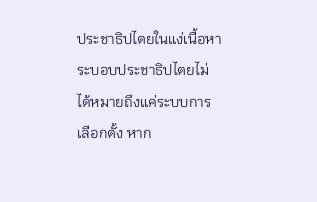ประชาธิปไตยในแง่เนื้อหา ระบอบประชาธิปไตยไม่ได้หมายถึงแค่ระบบการเลือกตั้ง หาก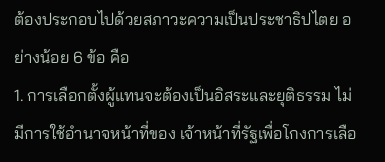ต้องประกอบไปด้วยสภาวะความเป็นประชาธิปไตย อย่างน้อย 6 ข้อ คือ
1. การเลือกตั้งผู้แทนจะต้องเป็นอิสระและยุติธรรม ไม่มีการใช้อำนาจหน้าที่ของ เจ้าหน้าที่รัฐเพื่อโกงการเลือ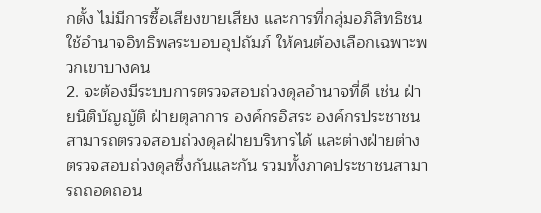กตั้ง ไม่มีการซื้อเสียงขายเสียง และการที่กลุ่มอภิสิทธิชนใช้อำนาจอิทธิพลระบอบอุปถัมภ์ ให้คนต้องเลือกเฉพาะพวกเขาบางคน
2. จะต้องมีระบบการตรวจสอบถ่วงดุลอำนาจที่ดี เช่น ฝ่ายนิติบัญญัติ ฝ่ายตุลาการ องค์กรอิสระ องค์กรประชาชนสามารถตรวจสอบถ่วงดุลฝ่ายบริหารได้ และต่างฝ่ายต่างตรวจสอบถ่วงดุลซึ่งกันและกัน รวมทั้งภาคประชาชนสามารถถอดถอน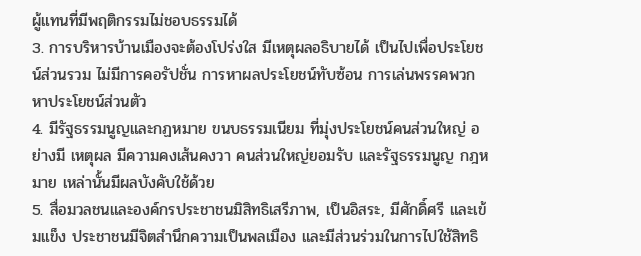ผู้แทนที่มีพฤติกรรมไม่ชอบธรรมได้
3. การบริหารบ้านเมืองจะต้องโปร่งใส มีเหตุผลอธิบายได้ เป็นไปเพื่อประโยชน์ส่วนรวม ไม่มีการคอรัปชั่น การหาผลประโยชน์ทับซ้อน การเล่นพรรคพวก หาประโยชน์ส่วนตัว
4. มีรัฐธรรมนูญและกฏหมาย ขนบธรรมเนียม ที่มุ่งประโยชน์คนส่วนใหญ่ อย่างมี เหตุผล มีความคงเส้นคงวา คนส่วนใหญ่ยอมรับ และรัฐธรรมนูญ กฎหมาย เหล่านั้นมีผลบังคับใช้ด้วย
5. สื่อมวลชนและองค์กรประชาชนมิสิทธิเสรีภาพ, เป็นอิสระ, มีศักดิ์ศรี และเข้มแข็ง ประชาชนมีจิตสำนึกความเป็นพลเมือง และมีส่วนร่วมในการไปใช้สิทธิ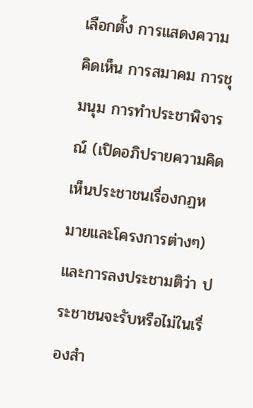เลือกตั้ง การแสดงความคิดเห็น การสมาคม การชุมนุม การทำประชาพิจารณ์ (เปิดอภิปรายความคิดเห็นประชาชนเรื่องกฏหมายและโครงการต่างๆ) และการลงประชามติว่า ประชาชนจะรับหรือไม่ในเรื่องสำ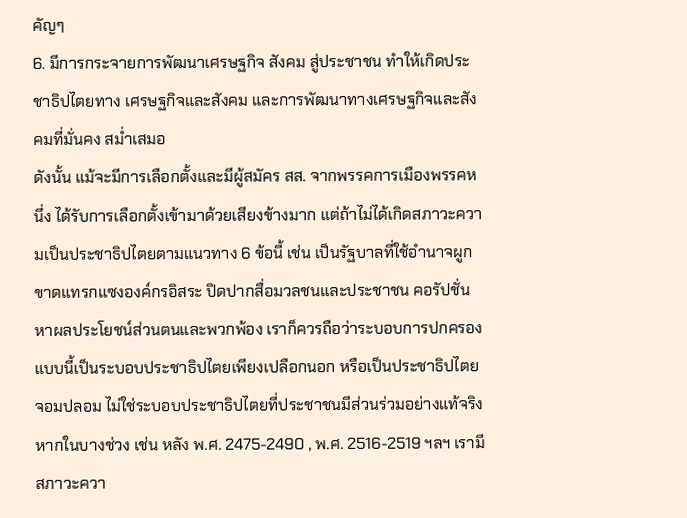คัญๆ
6. มีการกระจายการพัฒนาเศรษฐกิจ สังคม สู่ประชาชน ทำให้เกิดประชาธิปไตยทาง เศรษฐกิจและสังคม และการพัฒนาทางเศรษฐกิจและสังคมที่มั่นคง สม่ำเสมอ
ดังนั้น แม้จะมีการเลือกตั้งและมีผู้สมัคร สส. จากพรรคการเมืองพรรคหนึ่ง ได้รับการเลือกตั้งเข้ามาด้วยเสียงข้างมาก แต่ถ้าไม่ได้เกิดสภาวะความเป็นประชาธิปไตยตามแนวทาง 6 ข้อนี้ เช่น เป็นรัฐบาลที่ใช้อำนาจผูกขาดแทรกแซงองค์กรอิสระ ปิดปากสื่อมวลชนและประชาชน คอรัปชั่น หาผลประโยชน์ส่วนตนและพวกพ้อง เราก็ควรถือว่าระบอบการปกครองแบบนี้เป็นระบอบประชาธิปไตยเพียงเปลือกนอก หรือเป็นประชาธิปไตยจอมปลอม ไม่ใช่ระบอบประชาธิปไตยที่ประชาชนมีส่วนร่วมอย่างแท้จริง
หากในบางช่วง เช่น หลัง พ.ศ. 2475-2490 , พ.ศ. 2516-2519 ฯลฯ เรามีสภาวะควา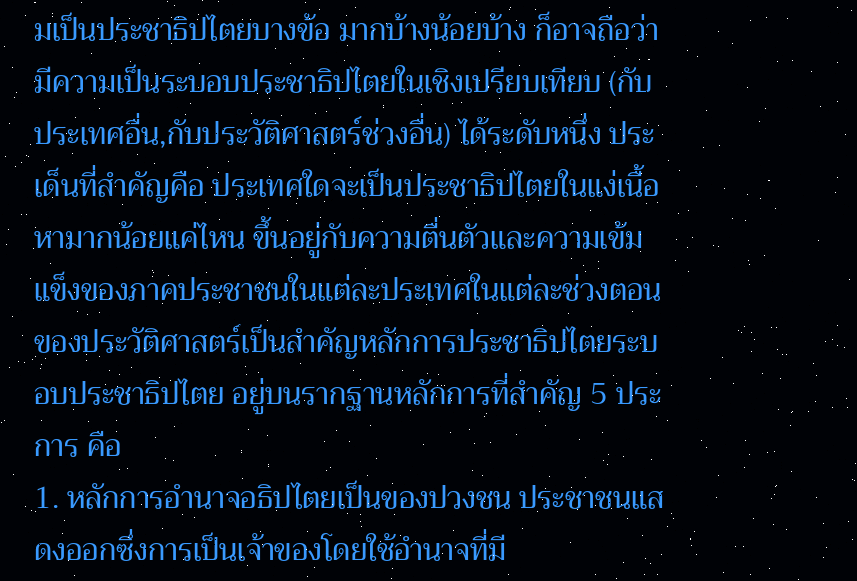มเป็นประชาธิปไตยบางข้อ มากบ้างน้อยบ้าง ก็อาจถือว่ามีความเป็นระบอบประชาธิปไตยในเชิงเปรียบเทียบ (กับประเทศอื่น,กับประวัติศาสตร์ช่วงอื่น) ได้ระดับหนึ่ง ประเด็นที่สำคัญคือ ประเทศใดจะเป็นประชาธิปไตยในแง่เนื้อหามากน้อยแค่ไหน ขึ้นอยู่กับความตื่นตัวและความเข้มแข็งของภาคประชาชนในแต่ละประเทศในแต่ละช่วงตอนของประวัติศาสตร์เป็นสำคัญหลักการประชาธิปไตยระบอบประชาธิปไตย อยู่บนรากฐานหลักการที่สำคัญ 5 ประการ คือ
1. หลักการอำนาจอธิปไตยเป็นของปวงชน ประชาชนแสดงออกซึ่งการเป็นเจ้าของโดยใช้อำนาจที่มี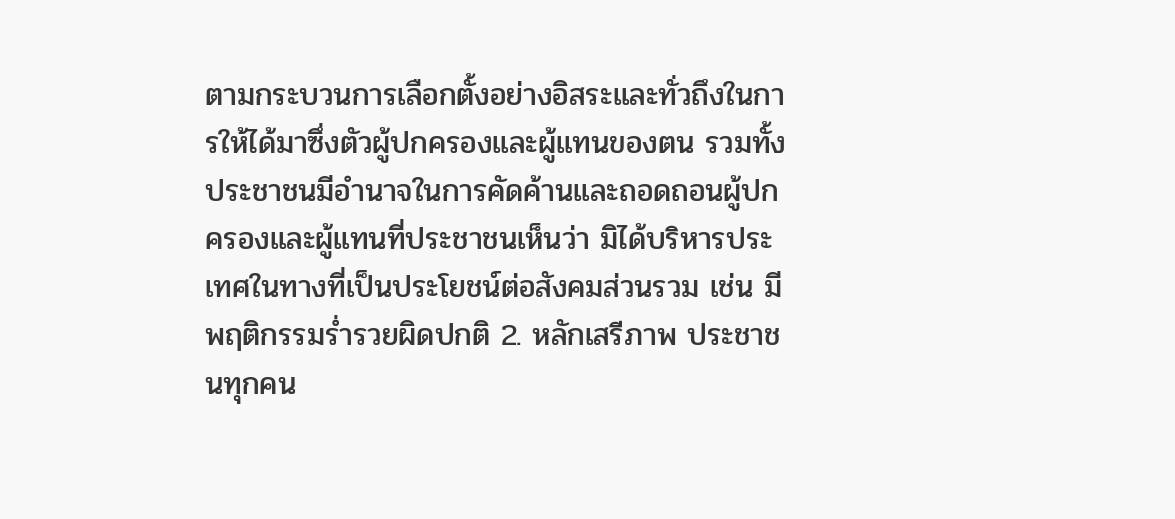ตามกระบวนการเลือกตั้งอย่างอิสระและทั่วถึงในการให้ได้มาซึ่งตัวผู้ปกครองและผู้แทนของตน รวมทั้งประชาชนมีอำนาจในการคัดค้านและถอดถอนผู้ปกครองและผู้แทนที่ประชาชนเห็นว่า มิได้บริหารประเทศในทางที่เป็นประโยชน์ต่อสังคมส่วนรวม เช่น มีพฤติกรรมร่ำรวยผิดปกติ 2. หลักเสรีภาพ ประชาชนทุกคน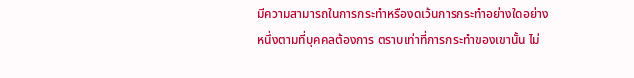มีความสามารถในการกระทำหรืองดเว้นการกระทำอย่างใดอย่างหนึ่งตามที่บุคคลต้องการ ตราบเท่าที่การกระทำของเขานั้น ไม่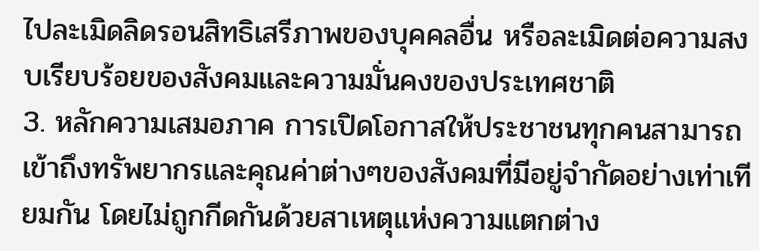ไปละเมิดลิดรอนสิทธิเสรีภาพของบุคคลอื่น หรือละเมิดต่อความสงบเรียบร้อยของสังคมและความมั่นคงของประเทศชาติ
3. หลักความเสมอภาค การเปิดโอกาสให้ประชาชนทุกคนสามารถเข้าถึงทรัพยากรและคุณค่าต่างๆของสังคมที่มีอยู่จำกัดอย่างเท่าเทียมกัน โดยไม่ถูกกีดกันด้วยสาเหตุแห่งความแตกต่าง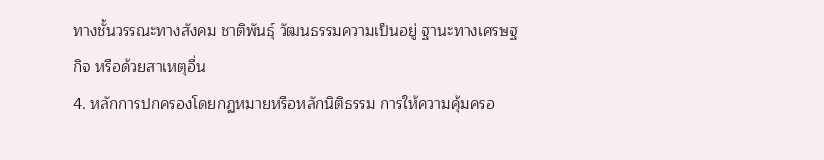ทางชั้นวรรณะทางสังคม ชาติพันธุ์ วัฒนธรรมความเป็นอยู่ ฐานะทางเศรษฐกิจ หรือด้วยสาเหตุอื่น
4. หลักการปกครองโดยกฏหมายหรือหลักนิติธรรม การให้ความคุ้มครอ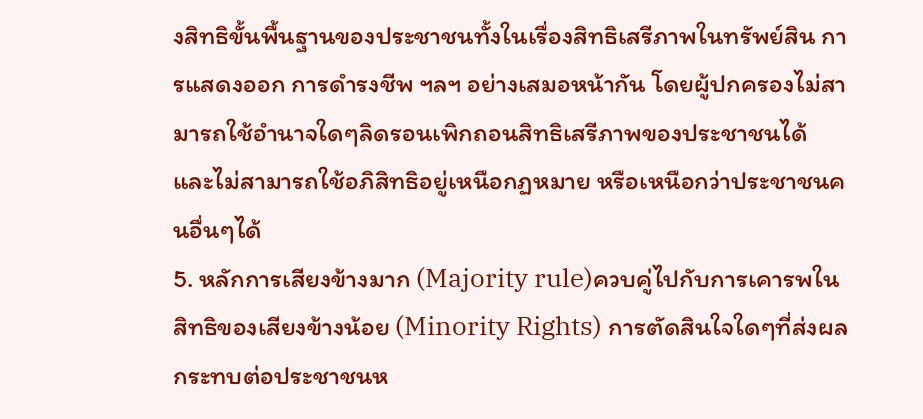งสิทธิขั้นพื้นฐานของประชาชนทั้งในเรื่องสิทธิเสรีภาพในทรัพย์สิน การแสดงออก การดำรงชีพ ฯลฯ อย่างเสมอหน้ากัน โดยผู้ปกครองไม่สามารถใช้อำนาจใดๆลิดรอนเพิกถอนสิทธิเสรีภาพของประชาชนได้ และไม่สามารถใช้อภิสิทธิอยู่เหนือกฏหมาย หรือเหนือกว่าประชาชนคนอื่นๆได้
5. หลักการเสียงข้างมาก (Majority rule)ควบคู่ไปกับการเคารพในสิทธิของเสียงข้างน้อย (Minority Rights) การตัดสินใจใดๆที่ส่งผลกระทบต่อประชาชนห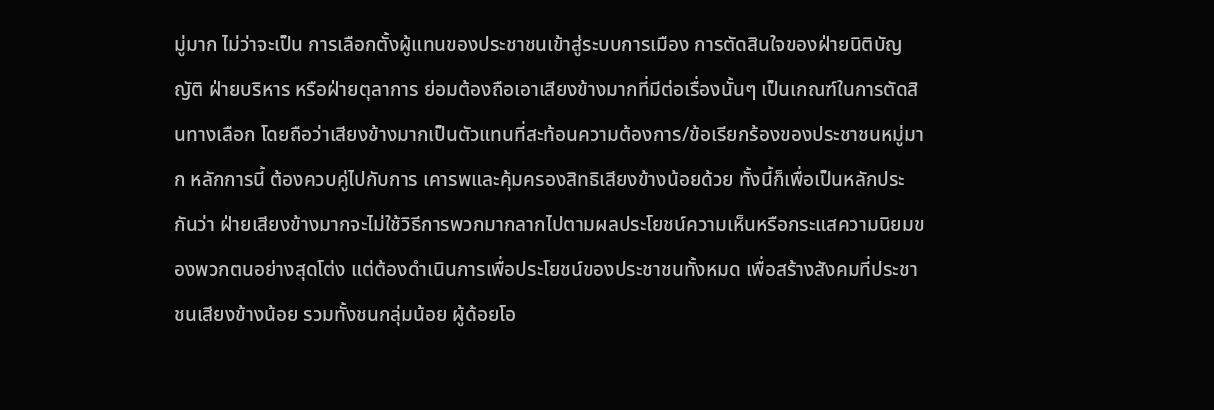มู่มาก ไม่ว่าจะเป็น การเลือกตั้งผู้แทนของประชาชนเข้าสู่ระบบการเมือง การตัดสินใจของฝ่ายนิติบัญญัติ ฝ่ายบริหาร หรือฝ่ายตุลาการ ย่อมต้องถือเอาเสียงข้างมากที่มีต่อเรื่องนั้นๆ เป็นเกณฑ์ในการตัดสินทางเลือก โดยถือว่าเสียงข้างมากเป็นตัวแทนที่สะท้อนความต้องการ/ข้อเรียกร้องของประชาชนหมู่มาก หลักการนี้ ต้องควบคู่ไปกับการ เคารพและคุ้มครองสิทธิเสียงข้างน้อยด้วย ทั้งนี้ก็เพื่อเป็นหลักประกันว่า ฝ่ายเสียงข้างมากจะไม่ใช้วิธีการพวกมากลากไปตามผลประโยชน์ความเห็นหรือกระแสความนิยมของพวกตนอย่างสุดโต่ง แต่ต้องดำเนินการเพื่อประโยชน์ของประชาชนทั้งหมด เพื่อสร้างสังคมที่ประชาชนเสียงข้างน้อย รวมทั้งชนกลุ่มน้อย ผู้ด้อยโอ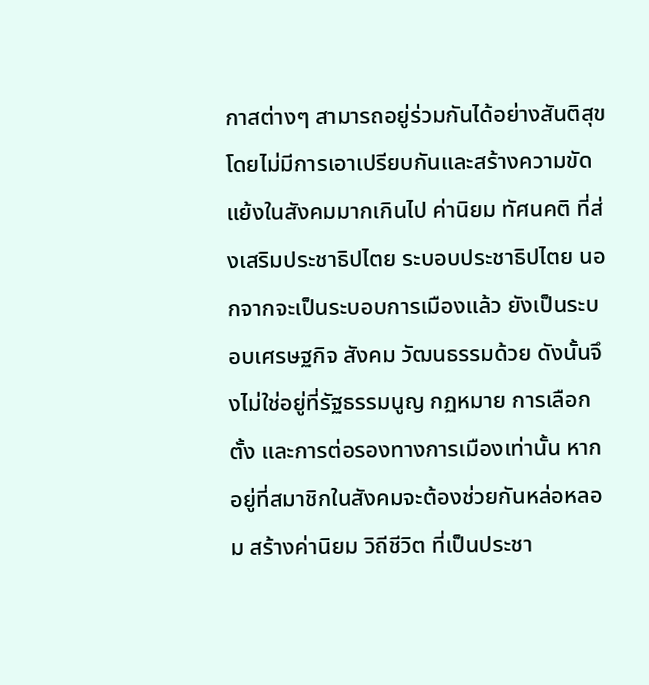กาสต่างๆ สามารถอยู่ร่วมกันได้อย่างสันติสุข โดยไม่มีการเอาเปรียบกันและสร้างความขัดแย้งในสังคมมากเกินไป ค่านิยม ทัศนคติ ที่ส่งเสริมประชาธิปไตย ระบอบประชาธิปไตย นอกจากจะเป็นระบอบการเมืองแล้ว ยังเป็นระบอบเศรษฐกิจ สังคม วัฒนธรรมด้วย ดังนั้นจึงไม่ใช่อยู่ที่รัฐธรรมนูญ กฏหมาย การเลือกตั้ง และการต่อรองทางการเมืองเท่านั้น หากอยู่ที่สมาชิกในสังคมจะต้องช่วยกันหล่อหลอม สร้างค่านิยม วิถีชีวิต ที่เป็นประชา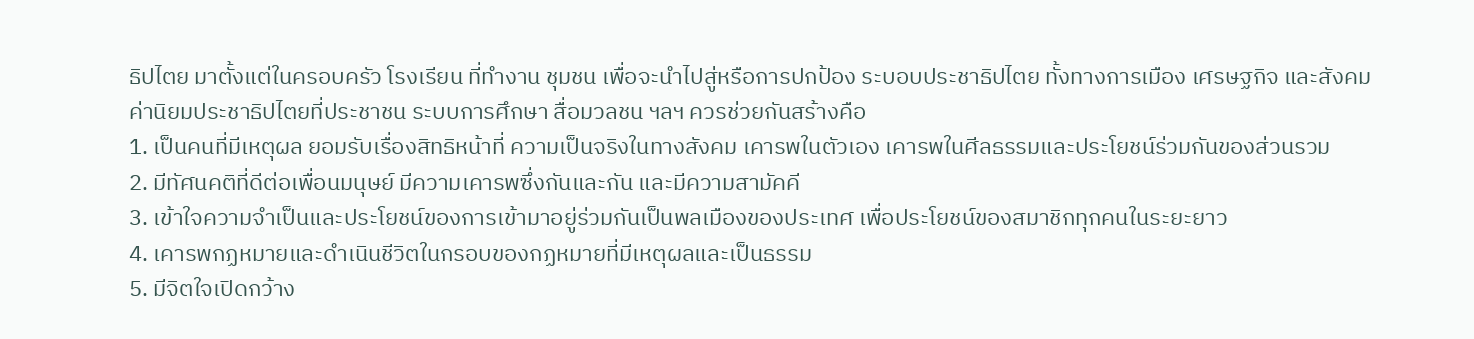ธิปไตย มาตั้งแต่ในครอบครัว โรงเรียน ที่ทำงาน ชุมชน เพื่อจะนำไปสู่หรือการปกป้อง ระบอบประชาธิปไตย ทั้งทางการเมือง เศรษฐกิจ และสังคม
ค่านิยมประชาธิปไตยที่ประชาชน ระบบการศึกษา สื่อมวลชน ฯลฯ ควรช่วยกันสร้างคือ
1. เป็นคนที่มีเหตุผล ยอมรับเรื่องสิทธิหน้าที่ ความเป็นจริงในทางสังคม เคารพในตัวเอง เคารพในศีลธรรมและประโยชน์ร่วมกันของส่วนรวม
2. มีทัศนคติที่ดีต่อเพื่อนมนุษย์ มีความเคารพซึ่งกันและกัน และมีความสามัคคี
3. เข้าใจความจำเป็นและประโยชน์ของการเข้ามาอยู่ร่วมกันเป็นพลเมืองของประเทศ เพื่อประโยชน์ของสมาชิกทุกคนในระยะยาว
4. เคารพกฏหมายและดำเนินชีวิตในกรอบของกฏหมายที่มีเหตุผลและเป็นธรรม
5. มีจิตใจเปิดกว้าง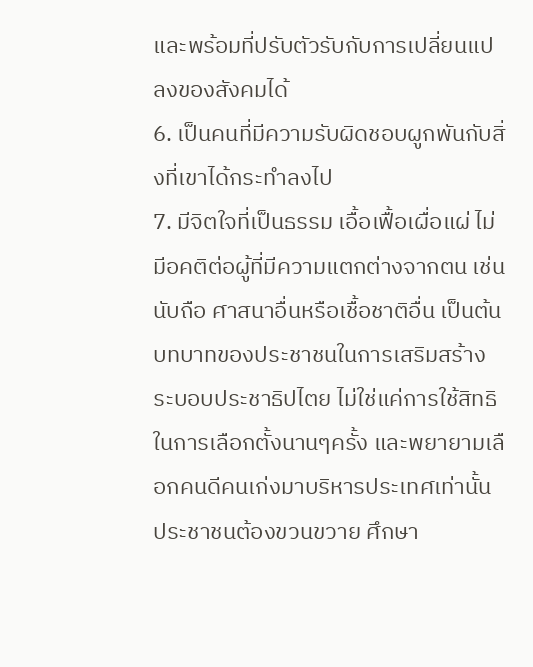และพร้อมที่ปรับตัวรับกับการเปลี่ยนแปลงของสังคมได้
6. เป็นคนที่มีความรับผิดชอบผูกพันกับสิ่งที่เขาได้กระทำลงไป
7. มีจิตใจที่เป็นธรรม เอื้อเฟื้อเผื่อแผ่ ไม่มีอคติต่อผู้ที่มีความแตกต่างจากตน เช่น นับถือ ศาสนาอื่นหรือเชื้อชาติอื่น เป็นต้น บทบาทของประชาชนในการเสริมสร้างระบอบประชาธิปไตย ไม่ใช่แค่การใช้สิทธิในการเลือกตั้งนานๆครั้ง และพยายามเลือกคนดีคนเก่งมาบริหารประเทศเท่านั้น ประชาชนต้องขวนขวาย ศึกษา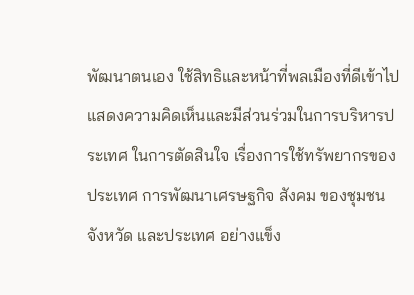พัฒนาตนเอง ใช้สิทธิและหน้าที่พลเมืองที่ดีเข้าไปแสดงความคิดเห็นและมีส่วนร่วมในการบริหารประเทศ ในการตัดสินใจ เรื่องการใช้ทรัพยากรของประเทศ การพัฒนาเศรษฐกิจ สังคม ของชุมชน จังหวัด และประเทศ อย่างแข็ง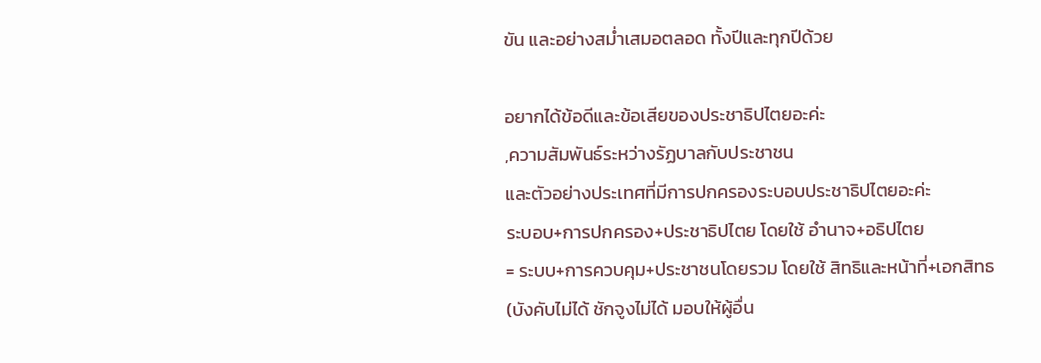ขัน และอย่างสม่ำเสมอตลอด ทั้งปีและทุกปีด้วย

อยากได้ข้อดีและข้อเสียของประชาธิปไตยอะค่ะ
,ความสัมพันธ์ระหว่างรัฏบาลกับประชาชน
และตัวอย่างประเทศที่มีการปกครองระบอบประชาธิปไตยอะค่ะ
ระบอบ+การปกครอง+ประชาธิปไตย โดยใช้ อำนาจ+อธิปไตย
= ระบบ+การควบคุม+ประชาชนโดยรวม โดยใช้ สิทธิและหน้าที่+เอกสิทธ
(บังคับไม่ได้ ชักจูงไม่ได้ มอบให้ผู้อื่น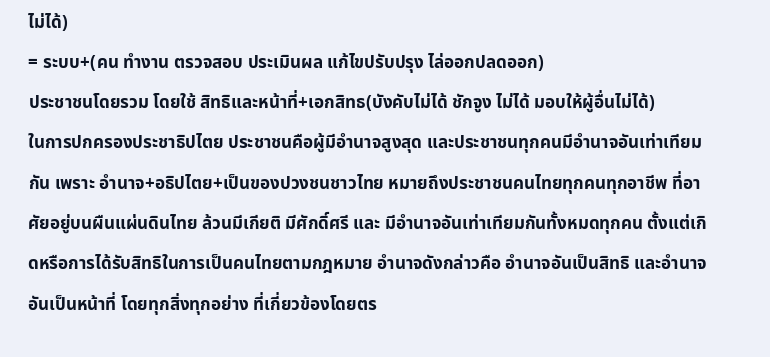ไม่ได้)
= ระบบ+(คน ทำงาน ตรวจสอบ ประเมินผล แก้ไขปรับปรุง ไล่ออกปลดออก)
ประชาชนโดยรวม โดยใช้ สิทธิและหน้าที่+เอกสิทธ(บังคับไม่ได้ ชักจูง ไม่ได้ มอบให้ผู้อื่นไม่ได้)
ในการปกครองประชาธิปไตย ประชาชนคือผู้มีอำนาจสูงสุด และประชาชนทุกคนมีอำนาจอันเท่าเทียมกัน เพราะ อำนาจ+อธิปไตย+เป็นของปวงชนชาวไทย หมายถึงประชาชนคนไทยทุกคนทุกอาชีพ ที่อาศัยอยู่บนผืนแผ่นดินไทย ล้วนมีเกียติ มีศักดิ์ศรี และ มีอำนาจอันเท่าเทียมกันทั้งหมดทุกคน ตั้งแต่เกิดหรือการได้รับสิทธิในการเป็นคนไทยตามกฎหมาย อำนาจดังกล่าวคือ อำนาจอันเป็นสิทธิ และอำนาจอันเป็นหน้าที่ โดยทุกสิ่งทุกอย่าง ที่เกี่ยวข้องโดยตร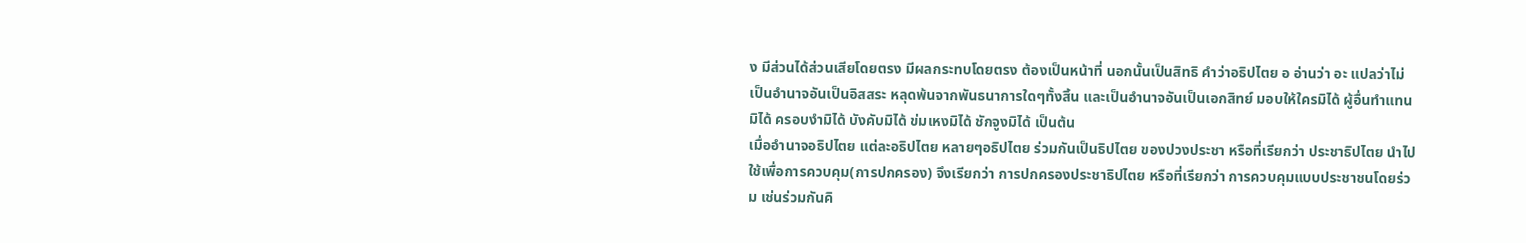ง มีส่วนได้ส่วนเสียโดยตรง มีผลกระทบโดยตรง ต้องเป็นหน้าที่ นอกนั้นเป็นสิทธิ คำว่าอธิปไตย อ อ่านว่า อะ แปลว่าไม่ เป็นอำนาจอันเป็นอิสสระ หลุดพ้นจากพันธนาการใดๆทั้งสิ้น และเป็นอำนาจอันเป็นเอกสิทย์ มอบให้ใครมิได้ ผู้อื่นทำแทนมิได้ ครอบงำมิได้ บังคับมิได้ ข่มเหงมิได้ ชักจูงมิได้ เป็นต้น
เมื่ออำนาจอธิปไตย แต่ละอธิปไตย หลายๆอธิปไตย ร่วมกันเป็นธิปไตย ของปวงประชา หรือที่เรียกว่า ประชาธิปไตย นำไปใช้เพื่อการควบคุม(การปกครอง) จึงเรียกว่า การปกครองประชาธิปไตย หรือที่เรียกว่า การควบคุมแบบประชาชนโดยร่วม เช่นร่วมกันคิ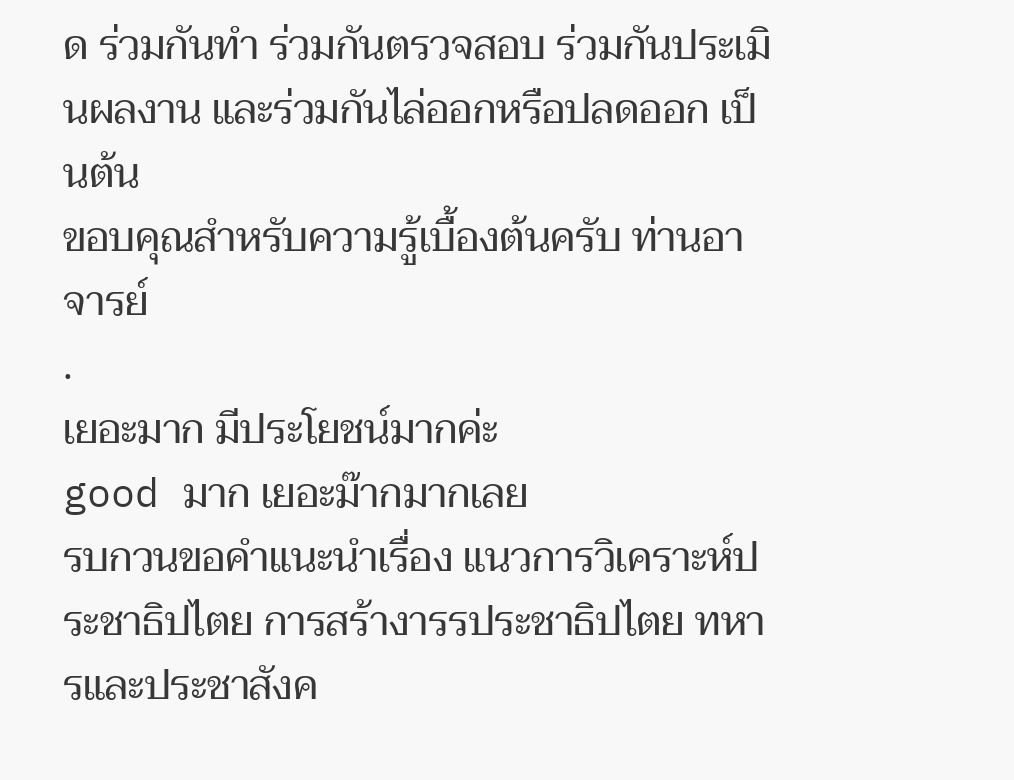ด ร่วมกันทำ ร่วมกันตรวจสอบ ร่วมกันประเมินผลงาน และร่วมกันไล่ออกหรือปลดออก เป็นต้น
ขอบคุณสำหรับความรู้เบื้องต้นครับ ท่านอาจารย์
.
เยอะมาก มีประโยชน์มากค่ะ
good มาก เยอะม๊ากมากเลย
รบกวนขอคำแนะนำเรื่อง แนวการวิเคราะห์ประชาธิปไตย การสร้างารรประชาธิปไตย ทหารและประชาสังค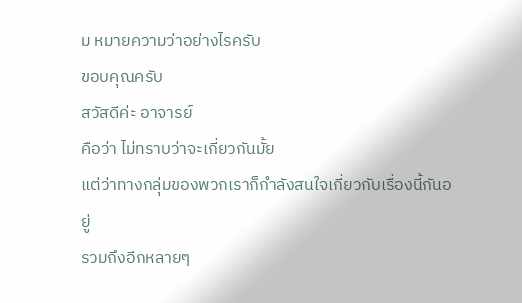ม หมายความว่าอย่างไรครับ
ขอบคุณครับ
สวัสดีค่ะ อาจารย์
คือว่า ไม่ทราบว่าจะเกี่ยวกันมั้ย
แต่ว่าทางกลุ่มของพวกเราก็กำลังสนใจเกี่ยวกับเรื่องนี้กันอยู่
รวมถึงอีกหลายๆ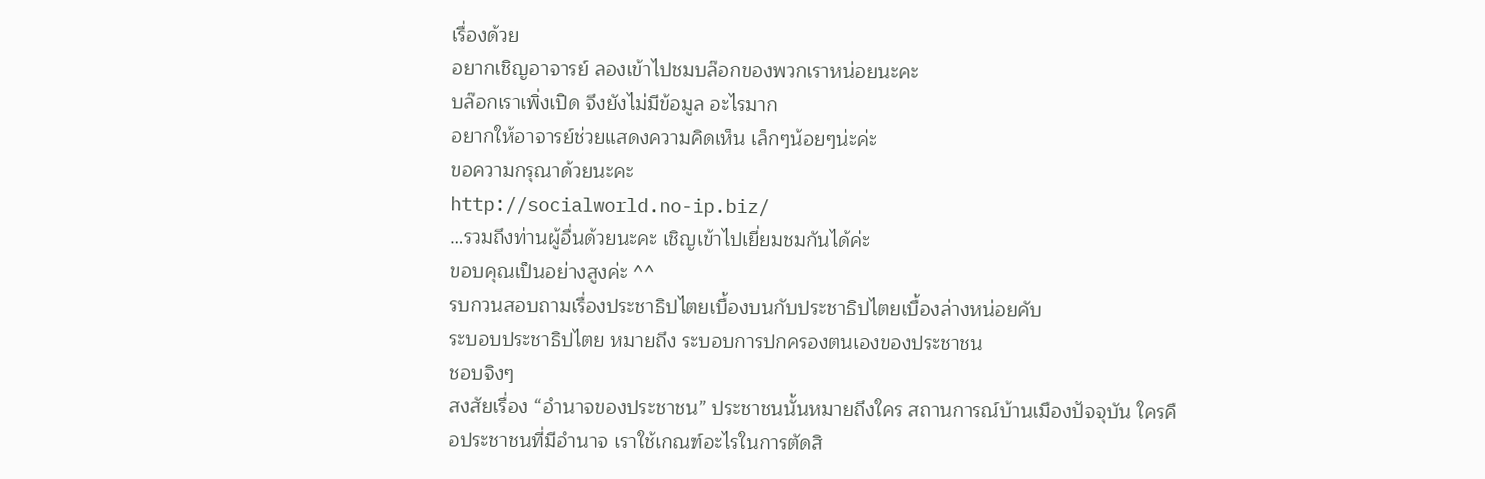เรื่องด้วย
อยากเชิญอาจารย์ ลองเข้าไปชมบล๊อกของพวกเราหน่อยนะคะ
บล๊อกเราเพิ่งเปิด จึงยังไม่มีข้อมูล อะไรมาก
อยากให้อาจารย์ช่วยแสดงความคิดเห็น เล็กๆน้อยๆน่ะค่ะ
ขอความกรุณาด้วยนะคะ
http://socialworld.no-ip.biz/
…รวมถึงท่านผู้อื่นด้วยนะคะ เชิญเข้าไปเยี่ยมชมกันได้ค่ะ
ขอบคุณเป็นอย่างสูงค่ะ ^^
รบกวนสอบถามเรื่องประชาธิปไตยเบื้องบนกับประชาธิปไตยเบื้องล่างหน่อยคับ
ระบอบประชาธิปไตย หมายถึง ระบอบการปกครองตนเองของประชาชน
ชอบจิงๆ
สงสัยเรื่อง “อำนาจของประชาชน” ประชาชนนั้นหมายถึงใคร สถานการณ์บ้านเมืองปัจจุบัน ใครคือประชาชนที่มีอำนาจ เราใช้เกณฑ์อะไรในการตัดสิ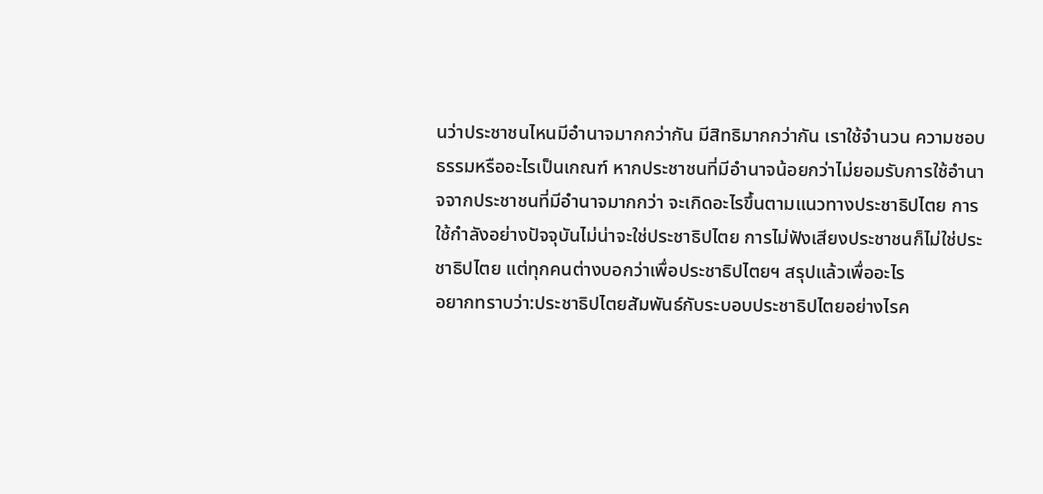นว่าประชาชนไหนมีอำนาจมากกว่ากัน มีสิทธิมากกว่ากัน เราใช้จำนวน ความชอบธรรมหรืออะไรเป็นเกณฑ์ หากประชาชนที่มีอำนาจน้อยกว่าไม่ยอมรับการใช้อำนาจจากประชาชนที่มีอำนาจมากกว่า จะเกิดอะไรขึ้นตามแนวทางประชาธิปไตย การใช้กำลังอย่างปัจจุบันไม่น่าจะใช่ประชาธิปไตย การไม่ฟังเสียงประชาชนก็ไม่ใช่ประชาธิปไตย แต่ทุกคนต่างบอกว่าเพื่อประชาธิปไตยฯ สรุปแล้วเพื่ออะไร
อยากทราบว่า:ประชาธิปไตยสัมพันธ์กับระบอบประชาธิปไตยอย่างไรค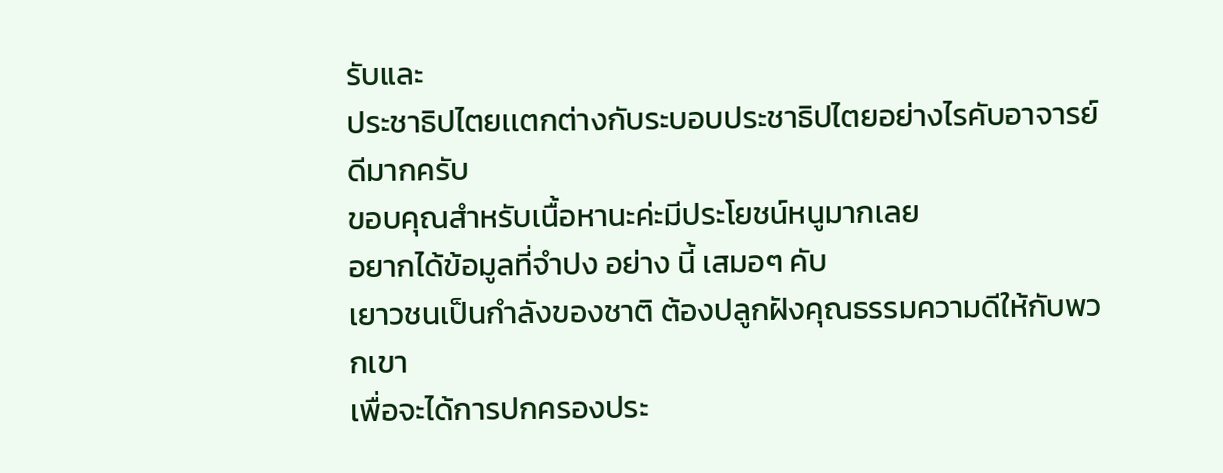รับและ
ประชาธิปไตยเเตกต่างกับระบอบประชาธิปไตยอย่างไรคับอาจารย์
ดีมากครับ
ขอบคุณสำหรับเนื้อหานะค่ะมีประโยชน์หนูมากเลย
อยากได้ข้อมูลที่จำปง อย่าง นี้ เสมอๆ คับ
เยาวชนเป็นกำลังของชาติ ต้องปลูกฝังคุณธรรมความดีให้กับพวกเขา
เพื่อจะได้การปกครองประ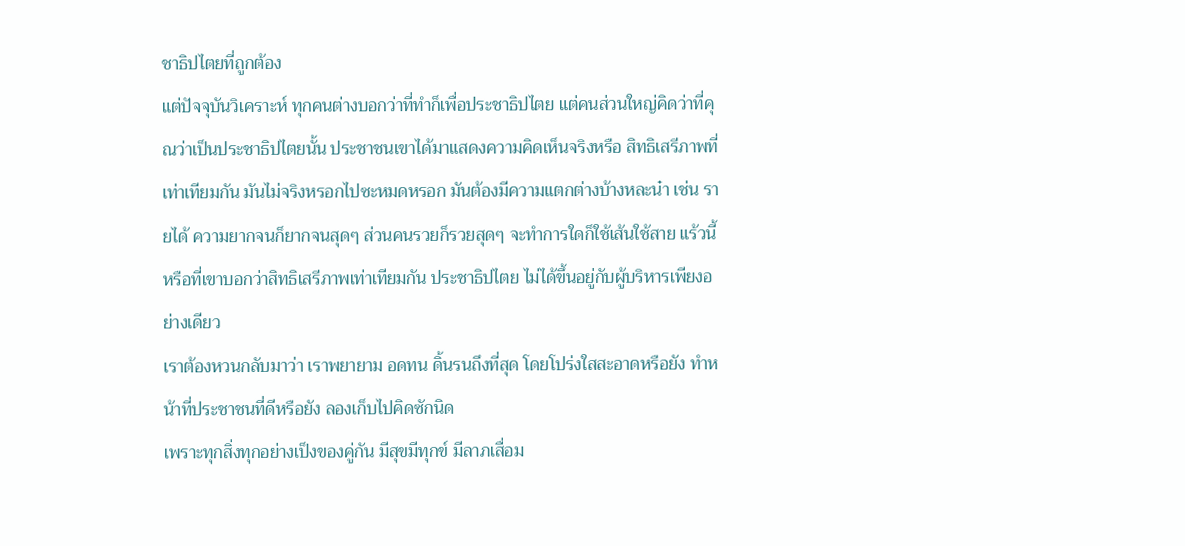ชาธิปไตยที่ถูกต้อง
แต่ปัจจุบันวิเคราะห์ ทุกคนต่างบอกว่าที่ทำก็เพื่อประชาธิปไตย แต่คนส่วนใหญ่คิดว่าที่คุณว่าเป็นประชาธิปไตยนั้น ประชาชนเขาได้มาแสดงความคิดเห็นจริงหรือ สิทธิเสรีภาพที่เท่าเทียมกัน มันไม่จริงหรอกไปซะหมดหรอก มันต้องมีความแตกต่างบ้างหละน๋า เช่น รายได้ ความยากจนก็ยากจนสุดๆ ส่วนคนรวยก็รวยสุดๆ จะทำการใดก็ใช้เส้นใช้สาย แร้วนี้หรือที่เขาบอกว่าสิทธิเสรีภาพเท่าเทียมกัน ประชาธิปไตย ไม่ได้ขึ้นอยู่กับผู้บริหารเพียงอย่างเดียว
เราต้องหวนกลับมาว่า เราพยายาม อดทน ดิ้นรนถึงที่สุด โดยโปร่งใสสะอาดหรือยัง ทำหน้าที่ประชาชนที่ดีหรือยัง ลองเก็บไปคิดซักนิด
เพราะทุกสิ่งทุกอย่างเป็งของคู่กัน มีสุขมีทุกข์ มีลาภเสื่อม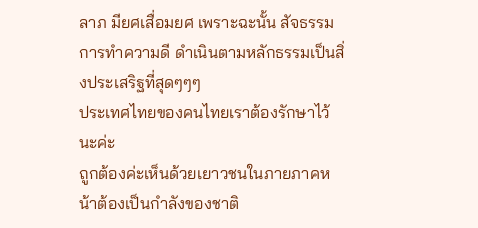ลาภ มียศเสื่อมยศ เพราะฉะนั้น สัจธรรม การทำความดี ดำเนินตามหลักธรรมเป็นสิ่งประเสริฐที่สุดๆๆๆ
ประเทศไทยของคนไทยเราต้องรักษาไว้นะค่ะ
ถูกต้องค่ะเห็นด้วยเยาวชนในภายภาคหน้าต้องเป็นกำลังของชาติ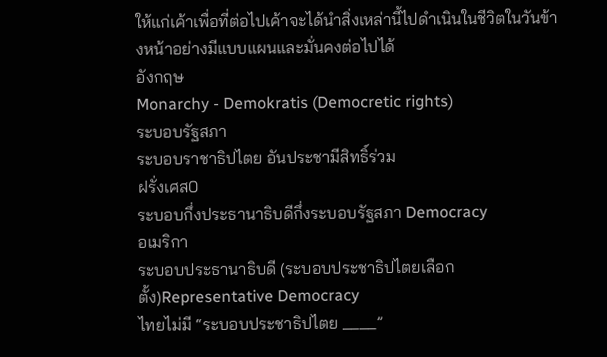ให้แก่เค้าเพื่อที่ต่อไปเค้าจะได้นำสิ่งเหล่านี้ไปดำเนินในชีวิตในวันข้างหน้าอย่างมีแบบแผนและมั่นคงต่อไปได้
อังกฤษ
Monarchy - Demokratis (Democretic rights)
ระบอบรัฐสภา
ระบอบราชาธิปไตย อันประชามีสิทธิ์ร่วม
ฝรั่งเศส0
ระบอบกึ่งประธานาธิบดีกึ่งระบอบรัฐสภา Democracy
อเมริกา
ระบอบประธานาธิบดี (ระบอบประชาธิปไตยเลือกตั้ง)Representative Democracy
ไทยไม่มี “ระบอบประชาธิปไตย ____”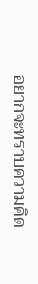อยากจะทราบความคิด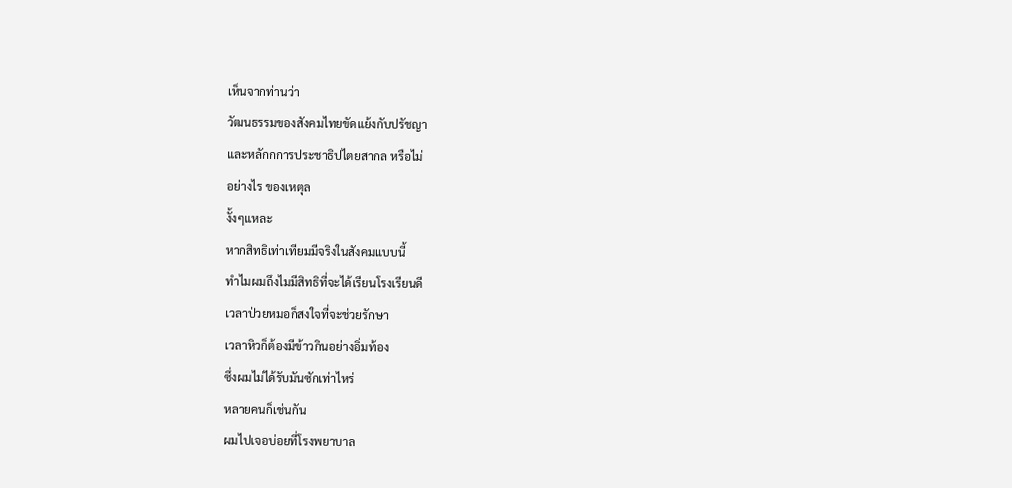เห็นจากท่านว่า
วัฒนธรรมของสังคมไทยขัดแย้งกับปรัชญา
และหลักกการประชาธิปไตยสากล หรือไม่
อย่างไร ของเหตุล
งั้งๆแหละ
หากสิทธิเท่าเทียมมีจริงในสังคมแบบนี้
ทำไมผมถึงไมมีสิทธิที่จะได้เรียนโรงเรียนดี
เวลาป่วยหมอก็สงใจที่จะช่วยรักษา
เวลาหิวก็ต้องมีข้าวกินอย่างอิ่มท้อง
ซึ่งผมไม่ได้รับมันซักเท่าไหร่
หลายคนก็เช่นกัน
ผมไปเจอบ่อยที่โรงพยาบาล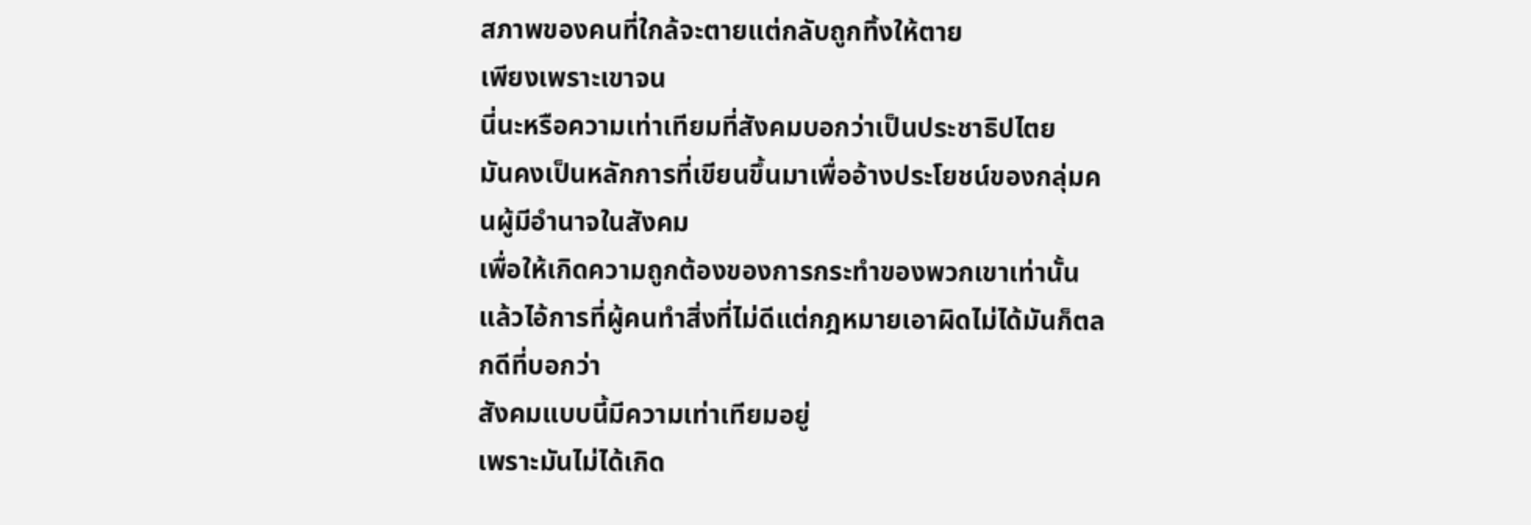สภาพของคนที่ใกล้จะตายแต่กลับถูกทิ้งให้ตาย
เพียงเพราะเขาจน
นี่นะหรือความเท่าเทียมที่สังคมบอกว่าเป็นประชาธิปไตย
มันคงเป็นหลักการที่เขียนขึ้นมาเพื่ออ้างประโยชน์ของกลุ่มคนผู้มีอำนาจในสังคม
เพื่อให้เกิดความถูกต้องของการกระทำของพวกเขาเท่านั้น
แล้วไอ้การที่ผู้คนทำสิ่งที่ไม่ดีแต่กฎหมายเอาผิดไม่ได้มันก็ตลกดีที่บอกว่า
สังคมแบบนี้มีความเท่าเทียมอยู่
เพราะมันไม่ได้เกิด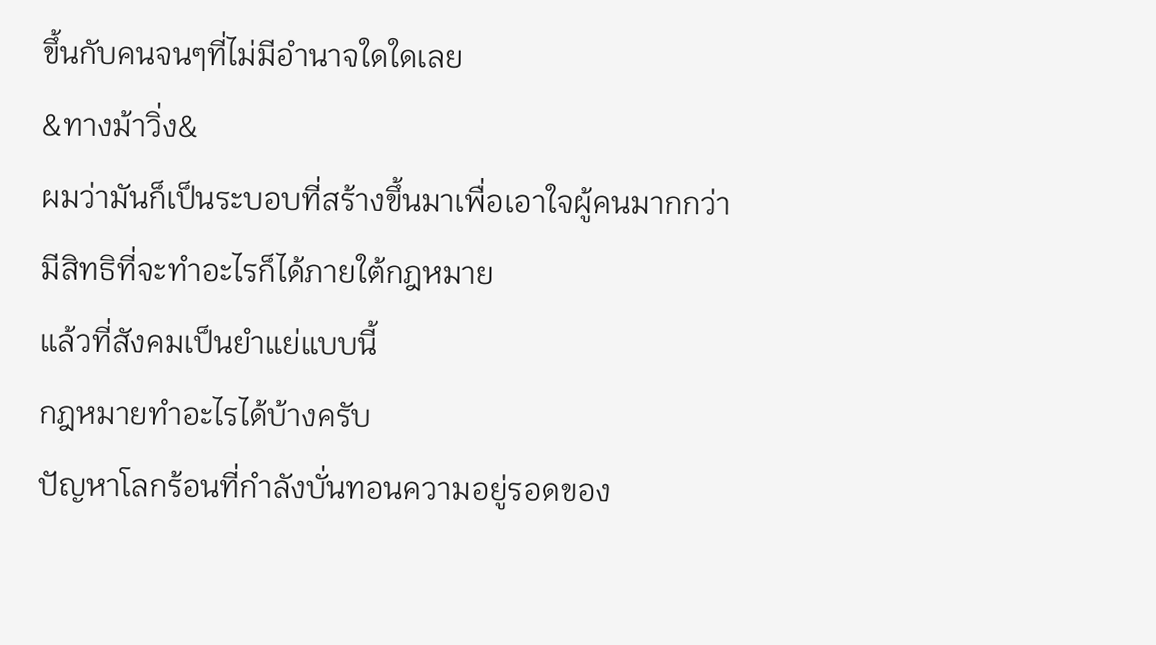ขึ้นกับคนจนๆที่ไม่มีอำนาจใดใดเลย
&ทางม้าวิ่ง&
ผมว่ามันก็เป็นระบอบที่สร้างขึ้นมาเพื่อเอาใจผู้คนมากกว่า
มีสิทธิที่จะทำอะไรก็ได้ภายใต้กฎหมาย
แล้วที่สังคมเป็นยำแย่แบบนี้
กฎหมายทำอะไรได้บ้างครับ
ปัญหาโลกร้อนที่กำลังบั่นทอนความอยู่รอดของ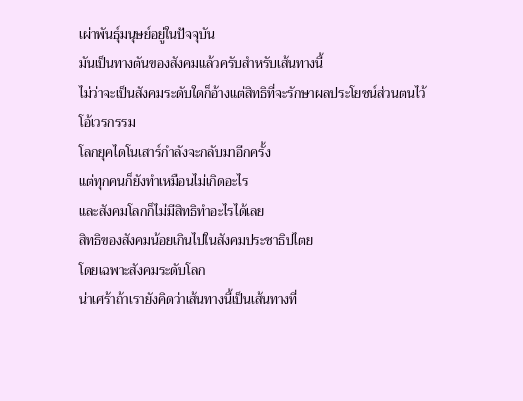เผ่าพันธุ์มนุษย์อยู่ในปัจจุบัน
มันเป็นทางตันของสังคมแล้วครับสำหรับเส้นทางนี้
ไม่ว่าจะเป็นสังคมระดับใดก็อ้างแต่สิทธิที่จะรักษาผลประโยชน์ส่วนตนไว้
โอ้เวรกรรม
โลกยุคไดโนเสาร์กำลังจะกลับมาอีกครั้ง
แต่ทุกคนก็ยังทำเหมือนไม่เกิดอะไร
และสังคมโลกก็ไม่มีสิทธิทำอะไรได้เลย
สิทธิของสังคมน้อยเกินไปในสังคมประชาธิปไตย
โดยเฉพาะสังคมระดับโลก
น่าเศร้าถ้าเรายังคิดว่าเส้นทางนี้เป็นเส้นทางที่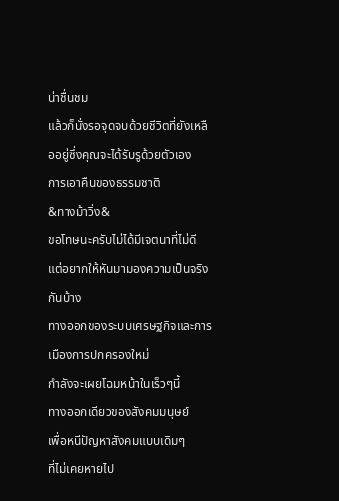น่าชื่นชม
แล้วก็นั่งรอจุดจบด้วยชีวิตที่ยังเหลืออยู่ซึ่งคุณจะได้รับรูด้วยตัวเอง
การเอาคืนของธรรมชาติ
&ทางม้าวิ่ง&
ขอโทษนะครับไม่ได้มีเจตนาที่ไม่ดี
แต่อยากให้หันมามองความเป็นจริงกันบ้าง
ทางออกของระบบเศรษฐกิจและการเมืองการปกครองใหม่
กำลังจะเผยโฉมหน้าในเร็วๆนี้
ทางออกเดียวของสังคมมนุษย์
เพื่อหนีปัญหาสังคมแบบเดิมๆ
ที่ไม่เคยหายไป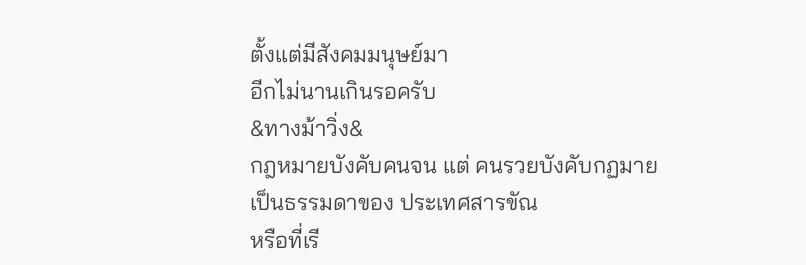ตั้งแต่มีสังคมมนุษย์มา
อีกไม่นานเกินรอครับ
&ทางม้าวิ่ง&
กฎหมายบังคับคนจน แต่ คนรวยบังคับกฏมาย
เป็นธรรมดาของ ประเทศสารขัณ
หรือที่เรี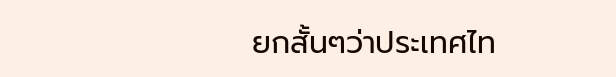ยกสั้นๆว่าประเทศไท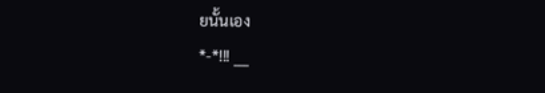ยนั้นเอง
*-*!!! ___